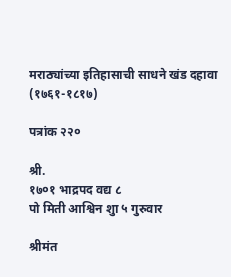मराठ्यांच्या इतिहासाची साधने खंड दहावा (१७६१-१८१७)

पत्रांक २२०

श्री.
१७०१ भाद्रपद वद्य ८
पो मिती आश्विन शुा ५ गुरुवार

श्रीमंत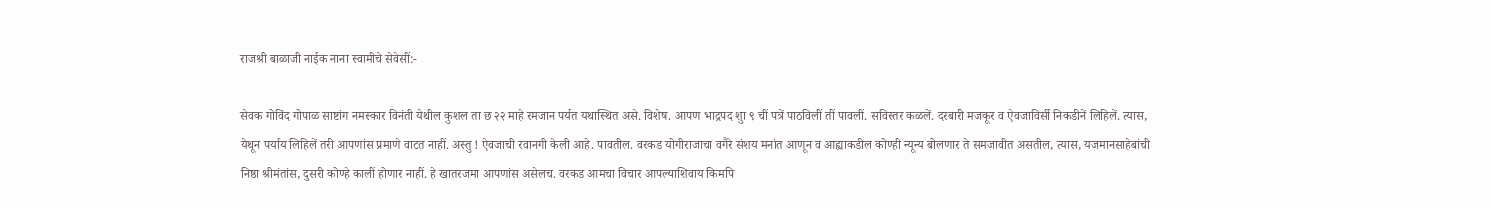राजश्री बाळाजी नाईक नाना स्वामीचे सेवेसीं:-

सेवक गोविंद गोपाळ साष्टांग नमस्कार विनंती येथील कुशल ता छ २२ माहे रमजान पर्यत यथास्थित असे. विशेष. आपण भाद्रपद शुा ९ चीं पत्रें पाठविलीं तीं पावलीं. सविस्तर कळलें. दरबारी मजकूर व ऐवजाविर्सी निकडीनें लिहिलें. त्यास, येथून पर्याय लिहिलें तरी आपणांस प्रमाणे वाटत नाहीं. अस्तु ! ऐवजाची रवानगी केली आहे. पावतील. वरकड योगीराजाचा वगैरे संशय मनांत आणून व आह्याकडील कोण्ही न्यून्य बोलणार ते समजावीत असतील, त्यास, यजमानसाहेबांची निष्ठा श्रीमंतांस, दुसरी कोण्हे कालीं होणार नाहीं. हे खातरजमा आपणांस असेलच. वरकड आमचा विचार आपल्याशिवाय किमपि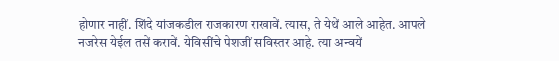होणार नाहीं. शिंदे यांजकडील राजकारण राखावें. त्यास, ते येथें आले आहेत. आपले नजरेस येईल तसें करावें. येविसींचे पेशजीं सविस्तर आहे. त्या अन्वयें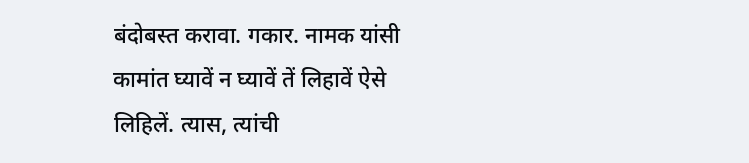बंदोबस्त करावा. गकार. नामक यांसी कामांत घ्यावें न घ्यावें तें लिहावें ऐसे लिहिलें. त्यास, त्यांची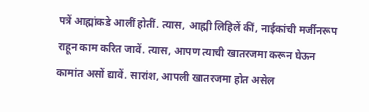पत्रें आह्मांकडे आलीं होतीं. त्यास, आह्मी लिहिलें कीं, नाईकांची मर्जीनरूप राहून काम करित जावें. त्यास, आपण त्याची खातरजमा करून घेऊन कामांत असों द्यावें. सारांश, आपली खातरजमा होत असेल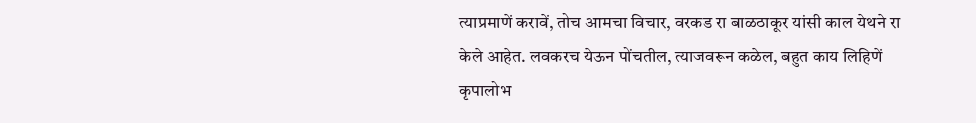त्याप्रमाणें करावें, तोच आमचा विचार, वरकड रा बाळठाकूर यांसी काल येथने रा केले आहेत. लवकरच येऊन पोंचतील, त्याजवरून कळेल, बहुत काय लिहिणें कृपालोभ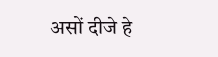असों दीजे हे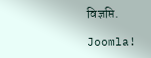विज्ञप्ति.

Joomla!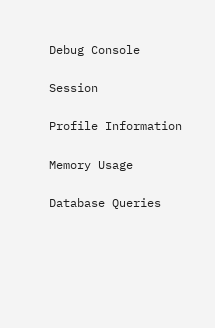Debug Console

Session

Profile Information

Memory Usage

Database Queries